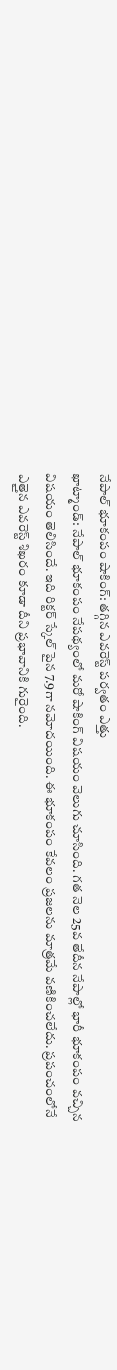నేపాల్ భూకంపం షాకింగ్: తగ్గిన ఎవరెస్ట్ పర్వతం ఎత్తు
ఖాట్మాండ్: నేపాల్ భూకంపం నేపథ్యంలో మరో షాకింగ్ విషయం వెలుగు చూసింది. గత నెల 25వ తేదీన నేపాల్లో భారీ భూకంపం వచ్చిన విషయం తెలిసిందే. ఇది రిక్టర్ స్కేల్ పైన 7.9గా నమోదయింది. ఈ భూకంపం కేవలం ప్రజలను మాత్రమే వణికించలేదు. ప్రపంచంలోనే ఎత్తైన ఎవరెస్ట్ శిఖరం కూడా దీని ప్రభావానికి గురైంది.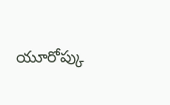యూరోప్కు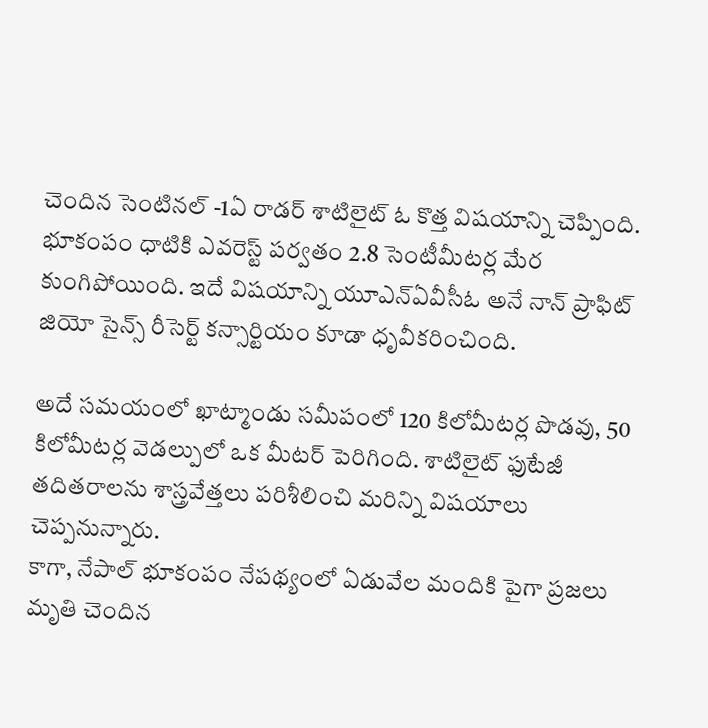చెందిన సెంటినల్ -1ఏ రాడర్ శాటిలైట్ ఓ కొత్త విషయాన్ని చెప్పింది. భూకంపం ధాటికి ఎవరెస్ట్ పర్వతం 2.8 సెంటీమీటర్ల మేర కుంగిపోయింది. ఇదే విషయాన్ని యూఎన్ఏవీసీఓ అనే నాన్ ప్రాఫిట్ జియో సైన్స్ రీసెర్ట్ కన్సార్టియం కూడా ధృవీకరించింది.

అదే సమయంలో ఖాట్మాండు సమీపంలో 120 కిలోమీటర్ల పొడవు, 50 కిలోమీటర్ల వెడల్పులో ఒక మీటర్ పెరిగింది. శాటిలైట్ ఫుటేజీ తదితరాలను శాస్త్రవేత్తలు పరిశీలించి మరిన్ని విషయాలు చెప్పనున్నారు.
కాగా, నేపాల్ భూకంపం నేపథ్యంలో ఏడువేల మందికి పైగా ప్రజలు మృతి చెందిన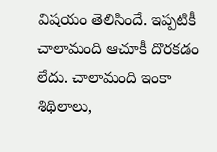విషయం తెలిసిందే. ఇప్పటికీ చాలామంది ఆచూకీ దొరకడం లేదు. చాలామంది ఇంకా శిథిలాలు,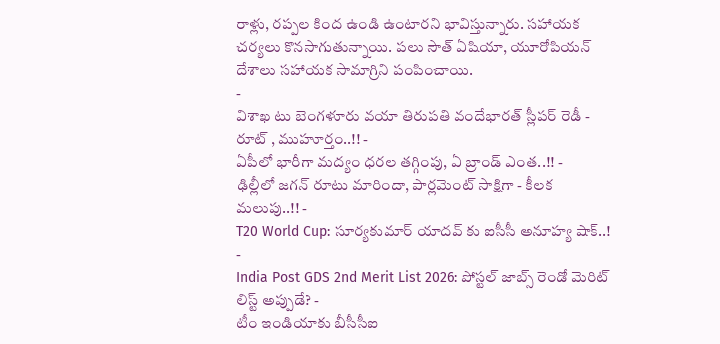రాళ్లు, రప్పల కింద ఉండి ఉంటారని భావిస్తున్నారు. సహాయక చర్యలు కొనసాగుతున్నాయి. పలు సౌత్ ఏషియా, యూరోపియన్ దేశాలు సహాయక సామాగ్రిని పంపించాయి.
-
విశాఖ టు బెంగళూరు వయా తిరుపతి వందేభారత్ స్లీపర్ రెడీ - రూట్ , ముహూర్తం..!! -
ఏపీలో భారీగా మద్యం ధరల తగ్గింపు, ఏ బ్రాండ్ ఎంత..!! -
ఢిల్లీలో జగన్ రూటు మారిందా, పార్లమెంట్ సాక్షిగా - కీలక మలుపు..!! -
T20 World Cup: సూర్యకుమార్ యాదవ్ కు ఐసీసీ అనూహ్య షాక్..! -
India Post GDS 2nd Merit List 2026: పోస్టల్ జాబ్స్ రెండో మెరిట్ లిస్ట్ అప్పుడే? -
టీం ఇండియాకు బీసీసీఐ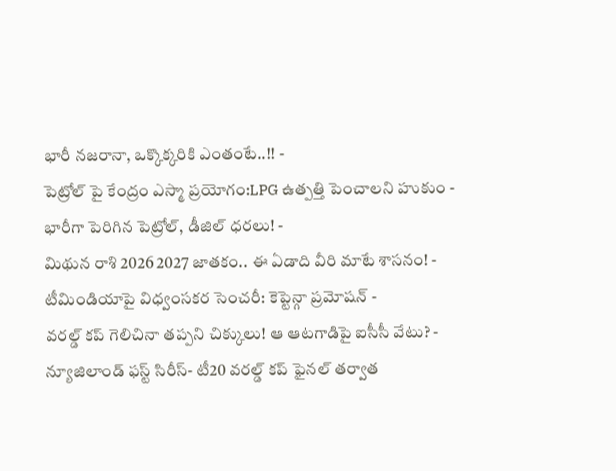భారీ నజరానా, ఒక్కొక్కరికి ఎంతంటే..!! -
పెట్రోల్ పై కేంద్రం ఎస్మా ప్రయోగం:LPG ఉత్పత్తి పెంచాలని హుకుం -
భారీగా పెరిగిన పెట్రోల్, డీజిల్ ధరలు! -
మిథున రాశి 2026 2027 జాతకం.. ఈ ఏడాది వీరి మాటే శాసనం! -
టీమిండియాపై విధ్వంసకర సెంచరీ: కెప్టెన్గా ప్రమోషన్ -
వరల్డ్ కప్ గెలిచినా తప్పని చిక్కులు! ఆ ఆటగాడిపై ఐసీసీ వేటు? -
న్యూజిలాండ్ ఫస్ట్ సిరీస్- టీ20 వరల్డ్ కప్ ఫైనల్ తర్వాత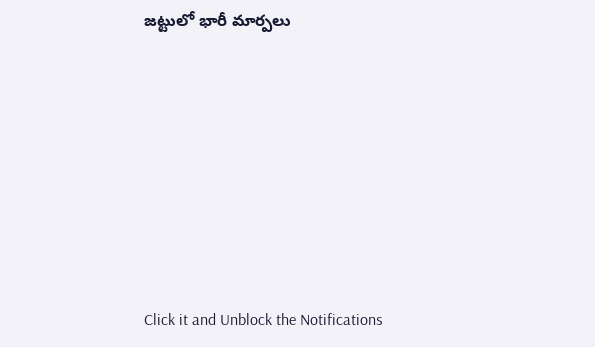జట్టులో భారీ మార్పలు












Click it and Unblock the Notifications